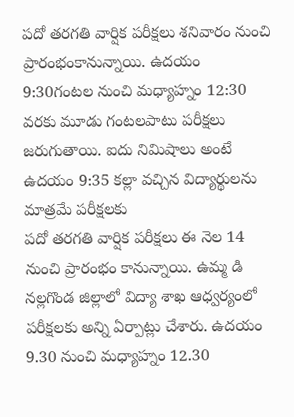పదో తరగతి వార్షిక పరీక్షలు శనివారం నుంచి ప్రారంభంకానున్నాయి. ఉదయం 9:30గంటల నుంచి మధ్యాహ్నం 12:30 వరకు మూడు గంటలపాటు పరీక్షలు జరుగుతాయి. ఐదు నిమిషాలు అంటే ఉదయం 9:35 కల్లా వచ్చిన విద్యార్థులను మాత్రమే పరీక్షలకు
పదో తరగతి వార్షిక పరీక్షలు ఈ నెల 14 నుంచి ప్రారంభం కానున్నాయి. ఉమ్మ డి నల్లగొండ జిల్లాలో విద్యా శాఖ ఆధ్వర్యంలో పరీక్షలకు అన్ని ఏర్పాట్లు చేశారు. ఉదయం 9.30 నుంచి మధ్యాహ్నం 12.30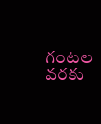గంటల వరకు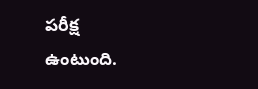పరీక్ష ఉంటుంది.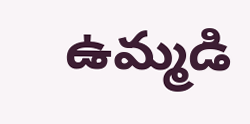ఉమ్మడి